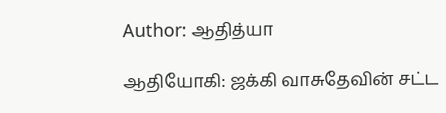Author: ஆதித்யா

ஆதியோகி: ஜக்கி வாசுதேவின் சட்ட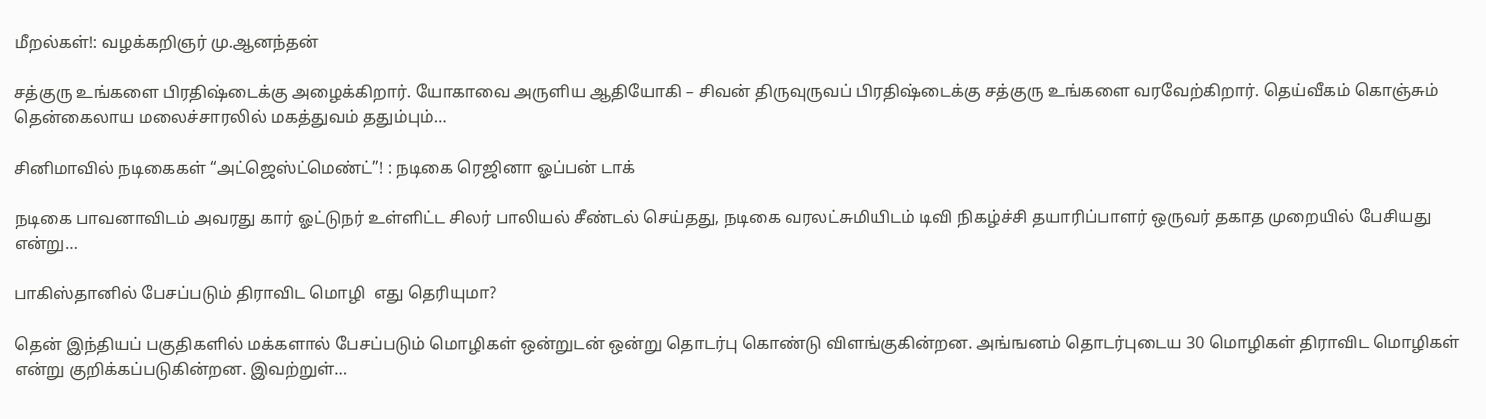மீறல்கள்!: வழக்கறிஞர் மு.ஆனந்தன்

சத்குரு உங்களை பிரதிஷ்டைக்கு அழைக்கிறார். யோகாவை அருளிய ஆதியோகி – சிவன் திருவுருவப் பிரதிஷ்டைக்கு சத்குரு உங்களை வரவேற்கிறார். தெய்வீகம் கொஞ்சும் தென்கைலாய மலைச்சாரலில் மகத்துவம் ததும்பும்…

சினிமாவில் நடிகைகள் “அட்ஜெஸ்ட்மெண்ட்”! : நடிகை ரெஜினா ஓப்பன் டாக்

நடிகை பாவனாவிடம் அவரது கார் ஓட்டுநர் உள்ளிட்ட சிலர் பாலியல் சீண்டல் செய்தது, நடிகை வரலட்சுமியிடம் டிவி நிகழ்ச்சி தயாரிப்பாளர் ஒருவர் தகாத முறையில் பேசியது என்று…

பாகிஸ்தானில் பேசப்படும் திராவிட மொழி  எது தெரியுமா?

தென் இந்தியப் பகுதிகளில் மக்களால் பேசப்படும் மொழிகள் ஒன்றுடன் ஒன்று தொடர்பு கொண்டு விளங்குகின்றன. அங்ஙனம் தொடர்புடைய 30 மொழிகள் திராவிட மொழிகள் என்று குறிக்கப்படுகின்றன. இவற்றுள்…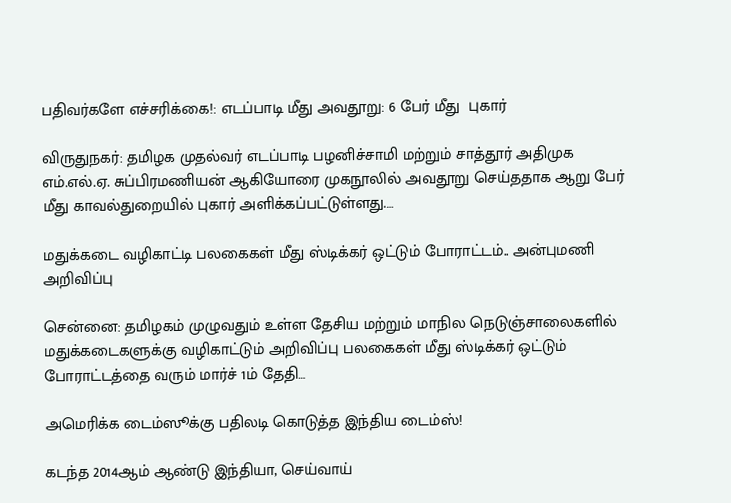பதிவர்களே எச்சரிக்கை!: எடப்பாடி மீது அவதூறு: 6 பேர் மீது  புகார்

விருதுநகர்: தமிழக முதல்வர் எடப்பாடி பழனிச்சாமி மற்றும் சாத்தூர் அதிமுக எம்.எல்.ஏ. சுப்பிரமணியன் ஆகியோரை முகநூலில் அவதூறு செய்ததாக ஆறு பேர் மீது காவல்துறையில் புகார் அளிக்கப்பட்டுள்ளது.…

மதுக்கடை வழிகாட்டி பலகைகள் மீது ஸ்டிக்கர் ஒட்டும் போராட்டம்.. அன்புமணி அறிவிப்பு

சென்னை: தமிழகம் முழுவதும் உள்ள தேசிய மற்றும் மாநில நெடுஞ்சாலைகளில் மதுக்கடைகளுக்கு வழிகாட்டும் அறிவிப்பு பலகைகள் மீது ஸ்டிக்கர் ஒட்டும் போராட்டத்தை வரும் மார்ச் 1ம் தேதி…

அமெரிக்க டைம்ஸூக்கு பதிலடி கொடுத்த இந்திய டைம்ஸ்!

கடந்த 2014ஆம் ஆண்டு இந்தியா, செய்வாய்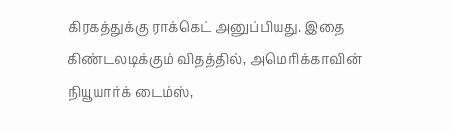கிரகத்துக்கு ராக்கெட் அனுப்பியது. இதை கிண்டலடிக்கும் விதத்தில், அமெரிக்காவின் நியூயார்க் டைம்ஸ்,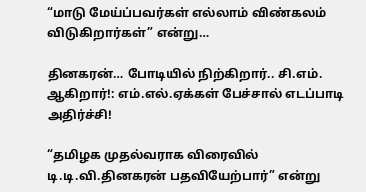“மாடு மேய்ப்பவர்கள் எல்லாம் விண்கலம் விடுகிறார்கள்” என்று…

தினகரன்… போடியில் நிற்கிறார்.. சி.எம். ஆகிறார்!: எம்.எல்.ஏக்கள் பேச்சால் எடப்பாடி அதிர்ச்சி!

“தமிழக முதல்வராக விரைவில் டி.டி.வி.தினகரன் பதவியேற்பார்” என்று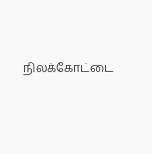நிலக்கோட்டை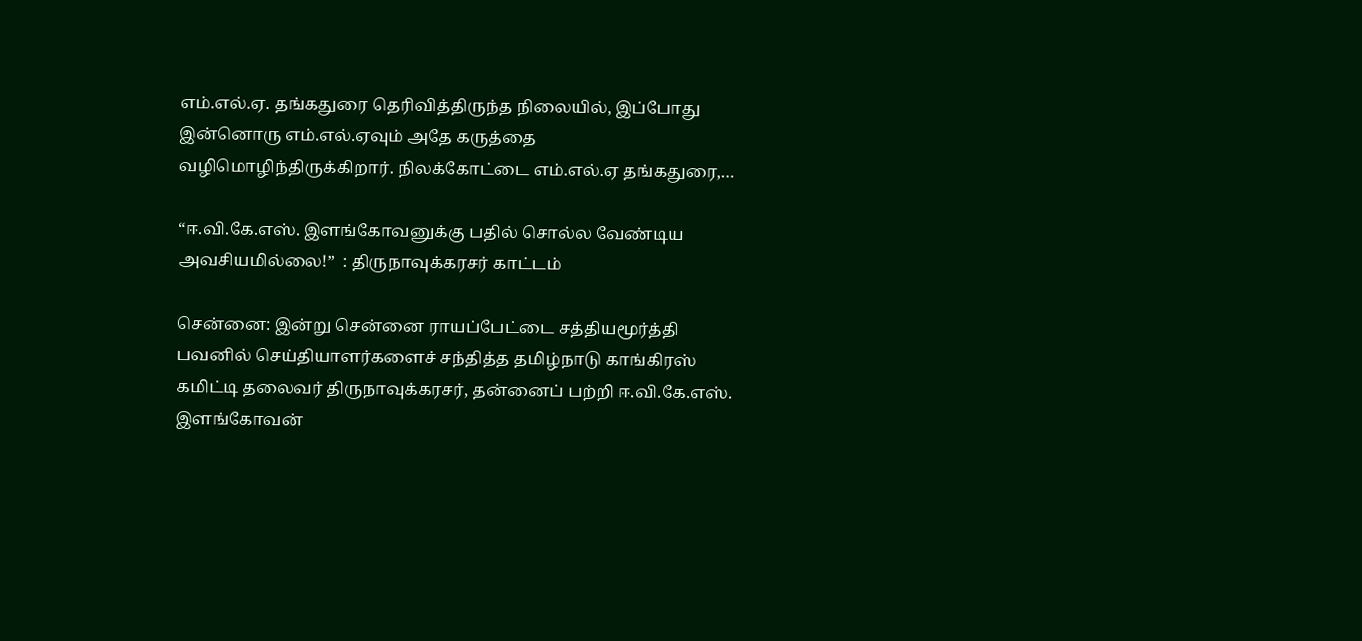எம்.எல்.ஏ. தங்கதுரை தெரிவித்திருந்த நிலையில், இப்போது இன்னொரு எம்.எல்.ஏவும் அதே கருத்தை வழிமொழிந்திருக்கிறார். நிலக்கோட்டை எம்.எல்.ஏ தங்கதுரை,…

“ஈ.வி.கே.எஸ். இளங்கோவனுக்கு பதில் சொல்ல வேண்டிய அவசியமில்லை!”  : திருநாவுக்கரசர் காட்டம்

சென்னை: இன்று சென்னை ராயப்பேட்டை சத்தியமூர்த்தி பவனில் செய்தியாளர்களைச் சந்தித்த தமிழ்நாடு காங்கிரஸ் கமிட்டி தலைவர் திருநாவுக்கரசர், தன்னைப் பற்றி ஈ.வி.கே.எஸ். இளங்கோவன்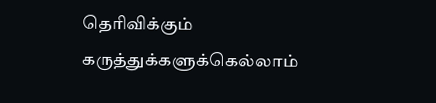தெரிவிக்கும் கருத்துக்களுக்கெல்லாம்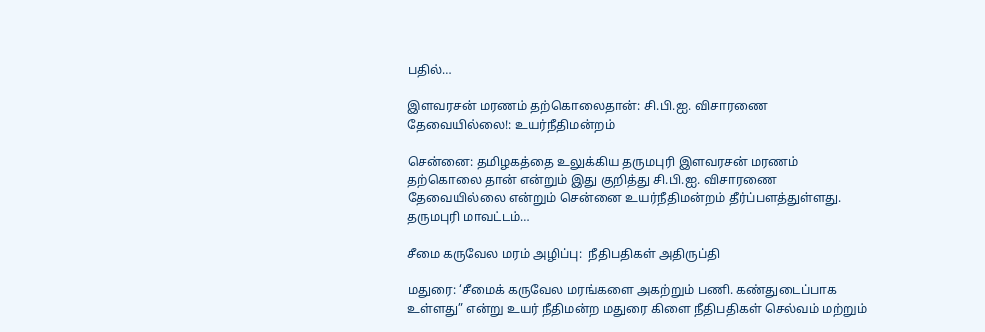பதில்…

இளவரசன் மரணம் தற்கொலைதான்: சி.பி.ஐ. விசாரணை தேவையில்லை!: உயர்நீதிமன்றம்

சென்னை: தமிழகத்தை உலுக்கிய தருமபுரி இளவரசன் மரணம் தற்கொலை தான் என்றும் இது குறித்து சி.பி.ஐ. விசாரணை தேவையில்லை என்றும் சென்னை உயர்நீதிமன்றம் தீர்ப்பளத்துள்ளது. தருமபுரி மாவட்டம்…

சீமை கருவேல மரம் அழிப்பு:  நீதிபதிகள் அதிருப்தி

மதுரை: ‘சீமைக் கருவேல மரங்களை அகற்றும் பணி. கண்துடைப்பாக உள்ளது” என்று உயர் நீதிமன்ற மதுரை கிளை நீதிபதிகள் செல்வம் மற்றும்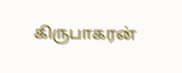கிருபாகரன்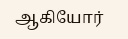ஆகியோர்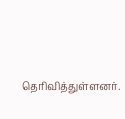தெரிவித்துள்ளனர்.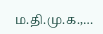ம.தி.மு.க.,…